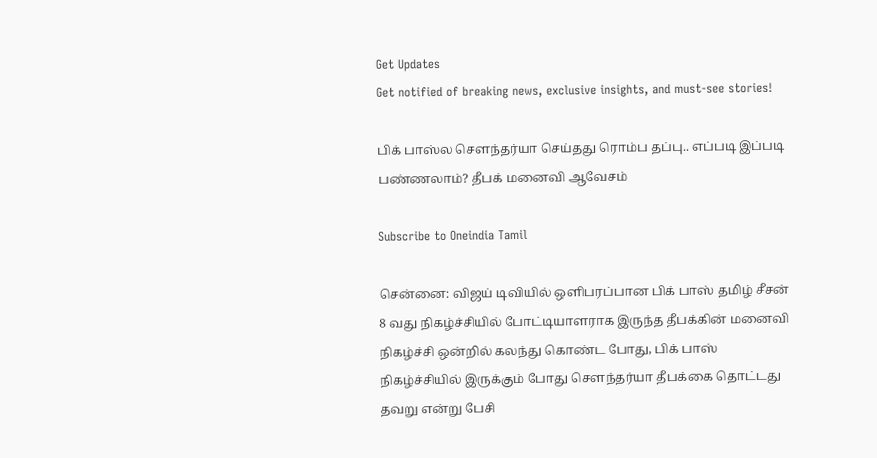Get Updates
Get notified of breaking news, exclusive insights, and must-see stories!

பிக் பாஸ்ல சௌந்தர்யா செய்தது ரொம்ப தப்பு.. எப்படி இப்படி பண்ணலாம்? தீபக் மனைவி ஆவேசம்

Subscribe to Oneindia Tamil

சென்னை: விஜய் டிவியில் ஒளிபரப்பான பிக் பாஸ் தமிழ் சீசன் 8 வது நிகழ்ச்சியில் போட்டியாளராக இருந்த தீபக்கின் மனைவி நிகழ்ச்சி ஒன்றில் கலந்து கொண்ட போது, பிக் பாஸ் நிகழ்ச்சியில் இருக்கும் போது சௌந்தர்யா தீபக்கை தொட்டது தவறு என்று பேசி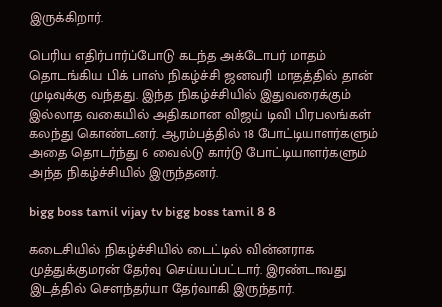இருக்கிறார்.

பெரிய எதிர்பார்ப்போடு கடந்த அக்டோபர் மாதம் தொடங்கிய பிக் பாஸ் நிகழ்ச்சி ஜனவரி மாதத்தில் தான் முடிவுக்கு வந்தது. இந்த நிகழ்ச்சியில் இதுவரைக்கும் இல்லாத வகையில் அதிகமான விஜய் டிவி பிரபலங்கள் கலந்து கொண்டனர். ஆரம்பத்தில் 18 போட்டியாளர்களும் அதை தொடர்ந்து 6 வைல்டு கார்டு போட்டியாளர்களும் அந்த நிகழ்ச்சியில் இருந்தனர்.

bigg boss tamil vijay tv bigg boss tamil 8 8

கடைசியில் நிகழ்ச்சியில் டைட்டில் வின்னராக முத்துக்குமரன் தேர்வு செய்யப்பட்டார். இரண்டாவது இடத்தில் சௌந்தர்யா தேர்வாகி இருந்தார்.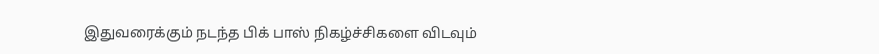இதுவரைக்கும் நடந்த பிக் பாஸ் நிகழ்ச்சிகளை விடவும்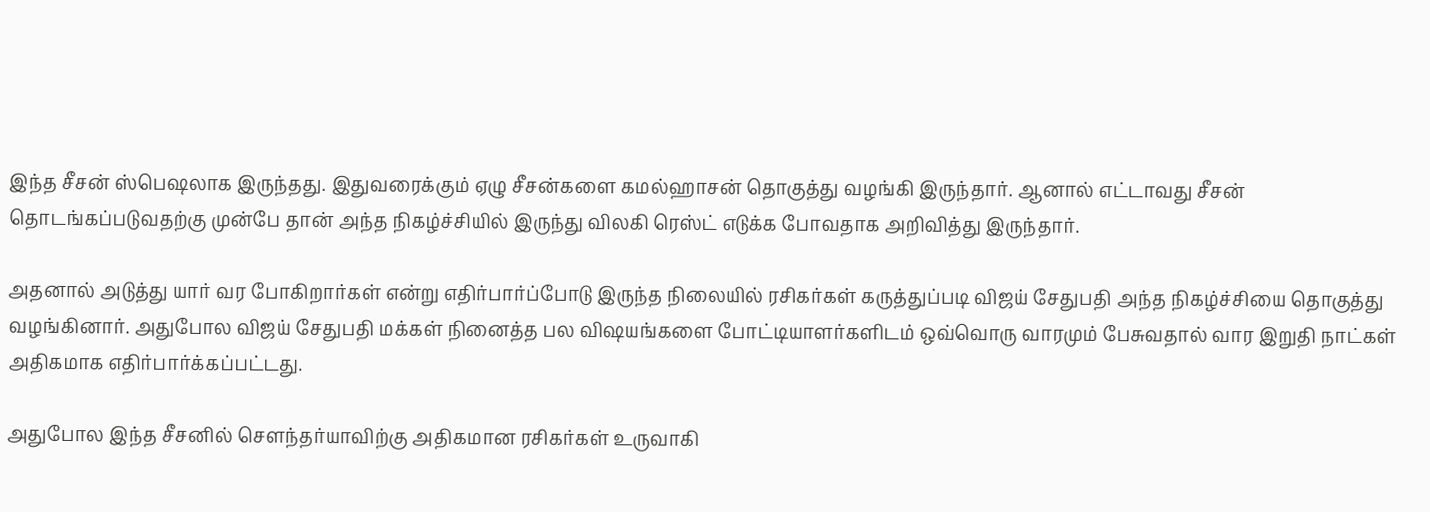இந்த சீசன் ஸ்பெஷலாக இருந்தது. இதுவரைக்கும் ஏழு சீசன்களை கமல்ஹாசன் தொகுத்து வழங்கி இருந்தார். ஆனால் எட்டாவது சீசன் தொடங்கப்படுவதற்கு முன்பே தான் அந்த நிகழ்ச்சியில் இருந்து விலகி ரெஸ்ட் எடுக்க போவதாக அறிவித்து இருந்தார்.

அதனால் அடுத்து யார் வர போகிறார்கள் என்று எதிர்பார்ப்போடு இருந்த நிலையில் ரசிகர்கள் கருத்துப்படி விஜய் சேதுபதி அந்த நிகழ்ச்சியை தொகுத்து வழங்கினார். அதுபோல விஜய் சேதுபதி மக்கள் நினைத்த பல விஷயங்களை போட்டியாளர்களிடம் ஒவ்வொரு வாரமும் பேசுவதால் வார இறுதி நாட்கள் அதிகமாக எதிர்பார்க்கப்பட்டது.

அதுபோல இந்த சீசனில் சௌந்தர்யாவிற்கு அதிகமான ரசிகர்கள் உருவாகி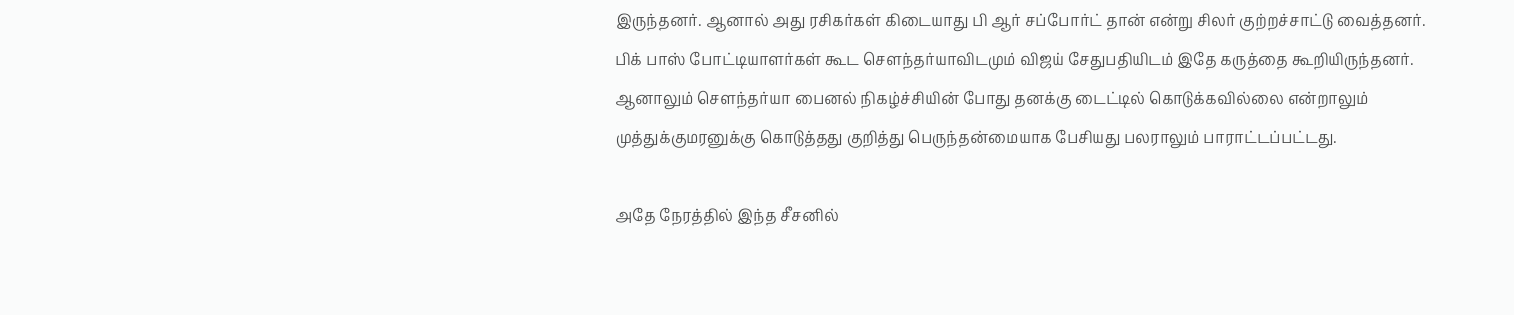இருந்தனர். ஆனால் அது ரசிகர்கள் கிடையாது பி ஆர் சப்போர்ட் தான் என்று சிலர் குற்றச்சாட்டு வைத்தனர். பிக் பாஸ் போட்டியாளர்கள் கூட சௌந்தர்யாவிடமும் விஜய் சேதுபதியிடம் இதே கருத்தை கூறியிருந்தனர். ஆனாலும் சௌந்தர்யா பைனல் நிகழ்ச்சியின் போது தனக்கு டைட்டில் கொடுக்கவில்லை என்றாலும் முத்துக்குமரனுக்கு கொடுத்தது குறித்து பெருந்தன்மையாக பேசியது பலராலும் பாராட்டப்பட்டது.

அதே நேரத்தில் இந்த சீசனில்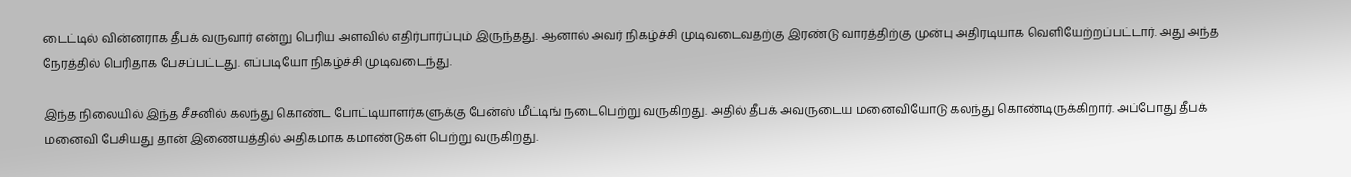டைட்டில் வின்னராக தீபக் வருவார் என்று பெரிய அளவில் எதிர்பார்ப்பும் இருந்தது. ஆனால் அவர் நிகழ்ச்சி முடிவடைவதற்கு இரண்டு வாரத்திற்கு முன்பு அதிரடியாக வெளியேற்றப்பட்டார். அது அந்த நேரத்தில் பெரிதாக பேசப்பட்டது. எப்படியோ நிகழ்ச்சி முடிவடைந்து.

இந்த நிலையில் இந்த சீசனில் கலந்து கொண்ட போட்டியாளர்களுக்கு பேன்ஸ் மீட்டிங் நடைபெற்று வருகிறது. அதில் தீபக் அவருடைய மனைவியோடு கலந்து கொண்டிருக்கிறார். அப்போது தீபக் மனைவி பேசியது தான் இணையத்தில் அதிகமாக கமாண்டுகள் பெற்று வருகிறது.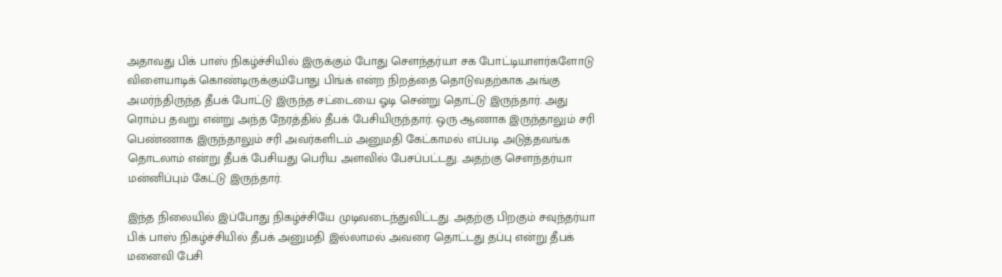அதாவது பிக் பாஸ் நிகழ்ச்சியில் இருக்கும் போது சௌந்தர்யா சக போட்டியாளர்களோடு விளையாடிக் கொண்டிருக்கும்போது பிங்க் என்ற நிறத்தை தொடுவதற்காக அங்கு அமர்ந்திருந்த தீபக் போட்டு இருந்த சட்டையை ஓடி சென்று தொட்டு இருந்தார். அது ரொம்ப தவறு என்று அந்த நேரத்தில் தீபக் பேசியிருந்தார். ஒரு ஆணாக இருந்தாலும் சரி பெண்ணாக இருந்தாலும் சரி அவர்களிடம் அனுமதி கேட்காமல் எப்படி அடுத்தவங்க தொடலாம் என்று தீபக் பேசியது பெரிய அளவில் பேசப்பட்டது. அதற்கு சௌந்தர்யா மன்னிப்பும் கேட்டு இருந்தார்.

இந்த நிலையில் இப்போது நிகழ்ச்சியே முடிவடைந்துவிட்டது. அதற்கு பிறகும் சவுந்தர்யா பிக் பாஸ் நிகழ்ச்சியில் தீபக் அனுமதி இல்லாமல் அவரை தொட்டது தப்பு என்று தீபக் மனைவி பேசி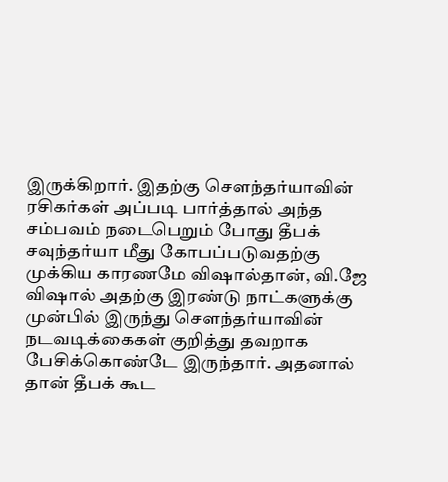இருக்கிறார். இதற்கு சௌந்தர்யாவின் ரசிகர்கள் அப்படி பார்த்தால் அந்த சம்பவம் நடைபெறும் போது தீபக் சவுந்தர்யா மீது கோபப்படுவதற்கு முக்கிய காரணமே விஷால்தான், வி.ஜே விஷால் அதற்கு இரண்டு நாட்களுக்கு முன்பில் இருந்து சௌந்தர்யாவின் நடவடிக்கைகள் குறித்து தவறாக பேசிக்கொண்டே இருந்தார். அதனால் தான் தீபக் கூட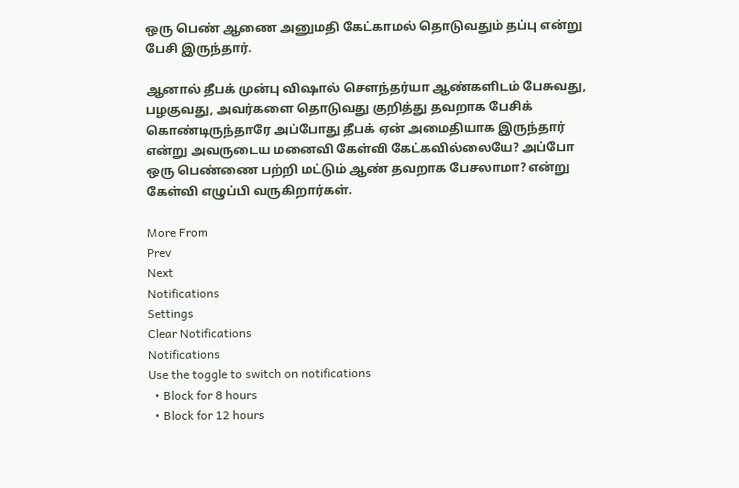ஒரு பெண் ஆணை அனுமதி கேட்காமல் தொடுவதும் தப்பு என்று பேசி இருந்தார்.

ஆனால் தீபக் முன்பு விஷால் சௌந்தர்யா ஆண்களிடம் பேசுவது, பழகுவது, அவர்களை தொடுவது குறித்து தவறாக பேசிக் கொண்டிருந்தாரே அப்போது தீபக் ஏன் அமைதியாக இருந்தார் என்று அவருடைய மனைவி கேள்வி கேட்கவில்லையே? அப்போ ஒரு பெண்ணை பற்றி மட்டும் ஆண் தவறாக பேசலாமா? என்று கேள்வி எழுப்பி வருகிறார்கள்.

More From
Prev
Next
Notifications
Settings
Clear Notifications
Notifications
Use the toggle to switch on notifications
  • Block for 8 hours
  • Block for 12 hours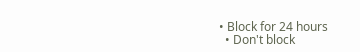• Block for 24 hours
  • Don't block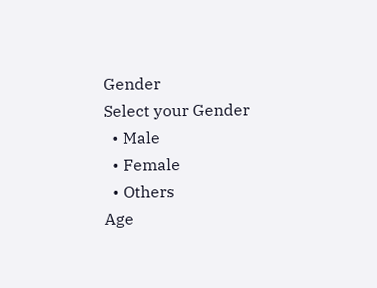Gender
Select your Gender
  • Male
  • Female
  • Others
Age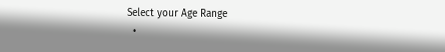Select your Age Range
  •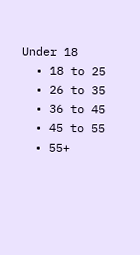Under 18
  • 18 to 25
  • 26 to 35
  • 36 to 45
  • 45 to 55
  • 55+